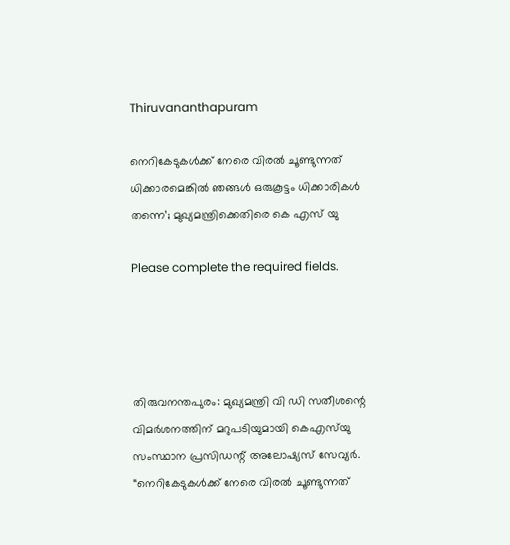Thiruvananthapuram

നെറികേടുകൾക്ക് നേരെ വിരൽ ചൂണ്ടുന്നത് ധിക്കാരമെങ്കിൽ ഞങ്ങൾ ഒരുകൂട്ടം ധിക്കാരികൾ തന്നെ’; മുഖ്യമന്ത്രിക്കെതിരെ കെ എസ് യു

Please complete the required fields.




തിരുവനന്തപുരം: മുഖ്യമന്ത്രി വി ഡി സതീശന്റെ വിമർശനത്തിന് മറുപടിയുമായി കെഎസ്‌യു സംസ്ഥാന പ്രസിഡന്റ് അലോഷ്യസ് സേവ്യർ. “നെറികേടുകൾക്ക് നേരെ വിരൽ ചൂണ്ടുന്നത്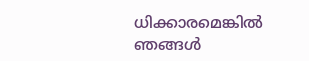ധിക്കാരമെങ്കിൽ ഞങ്ങൾ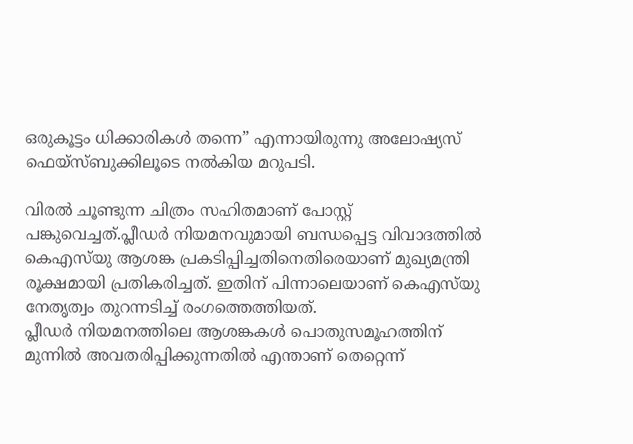ഒരുകൂട്ടം ധിക്കാരികൾ തന്നെ” എന്നായിരുന്നു അലോഷ്യസ് ഫെയ്സ്ബുക്കിലൂടെ നൽകിയ മറുപടി.

വിരൽ ചൂണ്ടുന്ന ചിത്രം സഹിതമാണ് പോസ്റ്റ് പങ്കുവെച്ചത്.പ്ലീഡർ നിയമനവുമായി ബന്ധപ്പെട്ട വിവാദത്തിൽ കെഎസ്‌യു ആശങ്ക പ്രകടിപ്പിച്ചതിനെതിരെയാണ് മുഖ്യമന്ത്രി രൂക്ഷമായി പ്രതികരിച്ചത്. ഇതിന് പിന്നാലെയാണ് കെഎസ്‌യു നേതൃത്വം തുറന്നടിച്ച് രംഗത്തെത്തിയത്.
പ്ലീഡർ നിയമനത്തിലെ ആശങ്കകൾ പൊതുസമൂഹത്തിന് മുന്നിൽ അവതരിപ്പിക്കുന്നതിൽ എന്താണ് തെറ്റെന്ന്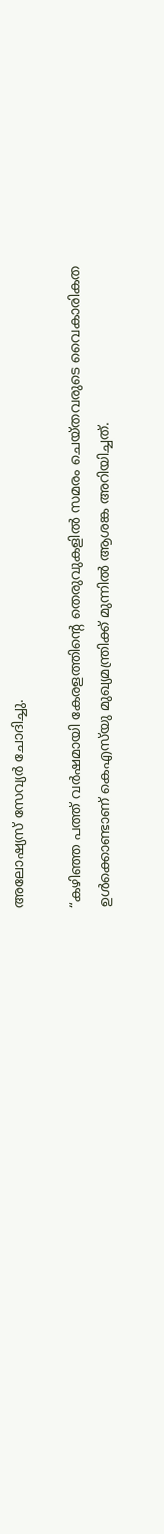അലോഷ്യസ് സേവ്യർ ചോദിച്ചു.

“കഴിഞ്ഞ പത്ത് വർഷമായി കേരളത്തിന്റെ തെരുവുകളിൽ സമരം ചെയ്തവരുടെ വൈകാരികത ഉൾക്കൊണ്ടാണ് കെഎസ്‌യു മുഖ്യമന്ത്രിക്ക് മുന്നിൽ ആശങ്ക അറിയിച്ചത്.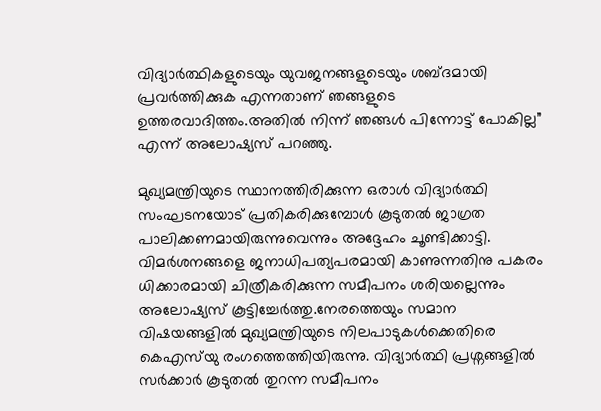വിദ്യാർത്ഥികളുടെയും യുവജനങ്ങളുടെയും ശബ്ദമായി പ്രവർത്തിക്കുക എന്നതാണ് ഞങ്ങളുടെ ഉത്തരവാദിത്തം.അതിൽ നിന്ന് ഞങ്ങൾ പിന്നോട്ട് പോകില്ല” എന്ന് അലോഷ്യസ് പറഞ്ഞു.

മുഖ്യമന്ത്രിയുടെ സ്ഥാനത്തിരിക്കുന്ന ഒരാൾ വിദ്യാർത്ഥി സംഘടനയോട് പ്രതികരിക്കുമ്പോൾ കൂടുതൽ ജാഗ്രത പാലിക്കണമായിരുന്നുവെന്നും അദ്ദേഹം ചൂണ്ടിക്കാട്ടി. വിമർശനങ്ങളെ ജനാധിപത്യപരമായി കാണുന്നതിനു പകരം ധിക്കാരമായി ചിത്രീകരിക്കുന്ന സമീപനം ശരിയല്ലെന്നും അലോഷ്യസ് കൂട്ടിച്ചേർത്തു.നേരത്തെയും സമാന വിഷയങ്ങളിൽ മുഖ്യമന്ത്രിയുടെ നിലപാടുകൾക്കെതിരെ കെഎസ്‌യു രംഗത്തെത്തിയിരുന്നു. വിദ്യാർത്ഥി പ്രശ്നങ്ങളിൽ സർക്കാർ കൂടുതൽ തുറന്ന സമീപനം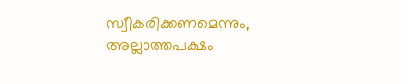സ്വീകരിക്കണമെന്നും, അല്ലാത്തപക്ഷം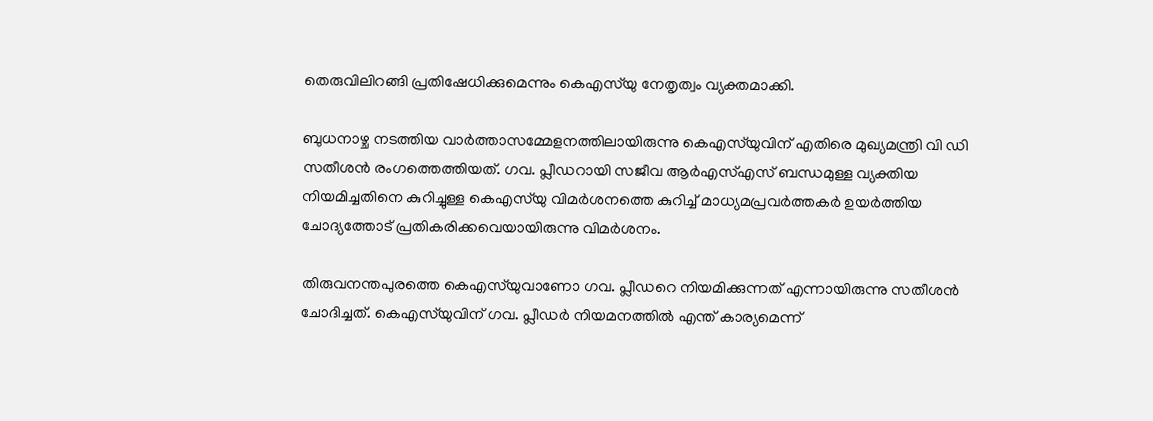തെരുവിലിറങ്ങി പ്രതിഷേധിക്കുമെന്നും കെഎസ്‌യു നേതൃത്വം വ്യക്തമാക്കി.

ബുധനാഴ്ച നടത്തിയ വാര്‍ത്താസമ്മേളനത്തിലായിരുന്നു കെഎസ്‌യുവിന് എതിരെ മുഖ്യമന്ത്രി വി ഡി സതീശന്‍ രംഗത്തെത്തിയത്. ഗവ. പ്ലീഡറായി സജീവ ആര്‍എസ്എസ് ബന്ധമുള്ള വ്യക്തിയ നിയമിച്ചതിനെ കുറിച്ചുള്ള കെഎസ്‌യു വിമര്‍ശനത്തെ കുറിച്ച് മാധ്യമപ്രവര്‍ത്തകര്‍ ഉയര്‍ത്തിയ ചോദ്യത്തോട് പ്രതികരിക്കവെയായിരുന്നു വിമര്‍ശനം.

തിരുവനന്തപുരത്തെ കെഎസ്‌യുവാണോ ഗവ. പ്ലീഡറെ നിയമിക്കുന്നത് എന്നായിരുന്നു സതീശന്‍ ചോദിച്ചത്. കെഎസ്‌യുവിന് ഗവ. പ്ലീഡര്‍ നിയമനത്തില്‍ എന്ത് കാര്യമെന്ന്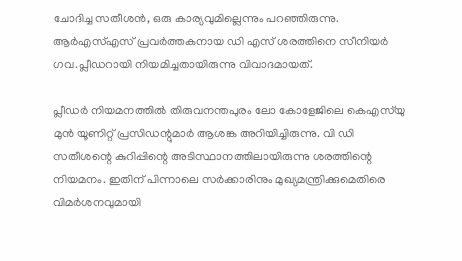ചോദിച്ച സതീശന്‍, ഒരു കാര്യവുമില്ലെന്നും പറഞ്ഞിരുന്നു. ആര്‍എസ്എസ് പ്രവര്‍ത്തകനായ ഡി എസ് ശരത്തിനെ സീനിയര്‍ ഗവ.പ്ലീഡറായി നിയമിച്ചതായിരുന്നു വിവാദമായത്.

പ്ലീഡര്‍ നിയമനത്തില്‍ തിരുവനന്തപുരം ലോ കോളേജിലെ കെഎസ്‌യു മുന്‍ യൂണിറ്റ് പ്രസിഡന്റുമാര്‍ ആശങ്ക അറിയിച്ചിരുന്നു. വി ഡി സതീശന്റെ കുറിപ്പിന്റെ അടിസ്ഥാനത്തിലായിരുന്നു ശരത്തിന്റെ നിയമനം. ഇതിന് പിന്നാലെ സര്‍ക്കാരിനും മുഖ്യമന്ത്രിക്കുമെതിരെ വിമര്‍ശനവുമായി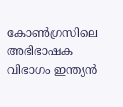കോണ്‍ഗ്രസിലെ അഭിഭാഷക വിഭാഗം ഇന്ത്യന്‍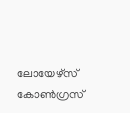ലോയേഴ്‌സ് കോണ്‍ഗ്രസ്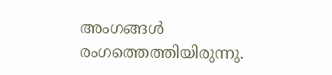അംഗങ്ങള്‍ രംഗത്തെത്തിയിരുന്നു.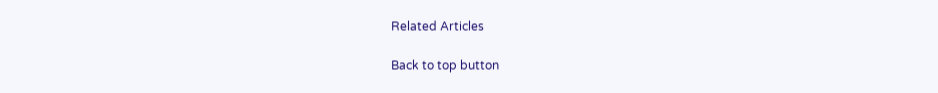Related Articles

Back to top button